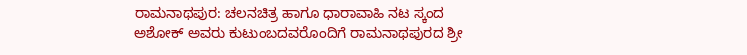ರಾಮನಾಥಪುರ: ಚಲನಚಿತ್ರ ಹಾಗೂ ಧಾರಾವಾಹಿ ನಟ ಸ್ಕಂದ ಅಶೋಕ್ ಅವರು ಕುಟುಂಬದವರೊಂದಿಗೆ ರಾಮನಾಥಪುರದ ಶ್ರೀ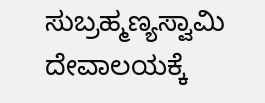ಸುಬ್ರಹ್ಮಣ್ಯಸ್ವಾಮಿ ದೇವಾಲಯಕ್ಕೆ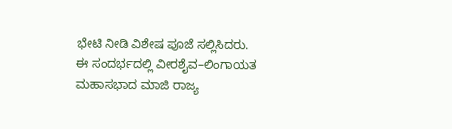ಭೇಟಿ ನೀಡಿ ವಿಶೇಷ ಪೂಜೆ ಸಲ್ಲಿಸಿದರು.
ಈ ಸಂದರ್ಭದಲ್ಲಿ ವೀರಶೈವ–ಲಿಂಗಾಯತ ಮಹಾಸಭಾದ ಮಾಜಿ ರಾಜ್ಯ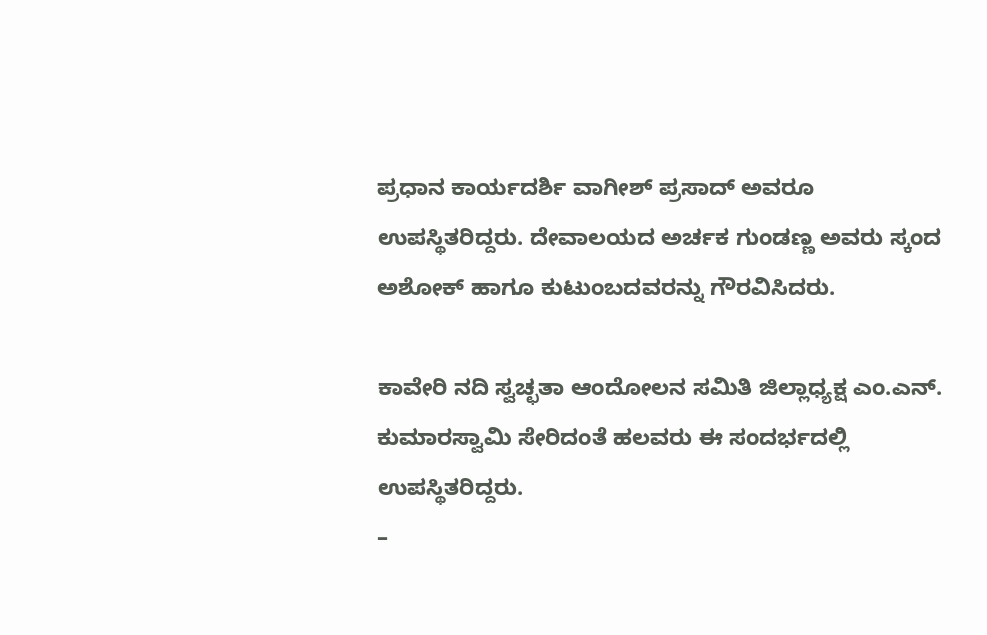ಪ್ರಧಾನ ಕಾರ್ಯದರ್ಶಿ ವಾಗೀಶ್ ಪ್ರಸಾದ್ ಅವರೂ ಉಪಸ್ಥಿತರಿದ್ದರು. ದೇವಾಲಯದ ಅರ್ಚಕ ಗುಂಡಣ್ಣ ಅವರು ಸ್ಕಂದ ಅಶೋಕ್ ಹಾಗೂ ಕುಟುಂಬದವರನ್ನು ಗೌರವಿಸಿದರು.

ಕಾವೇರಿ ನದಿ ಸ್ವಚ್ಛತಾ ಆಂದೋಲನ ಸಮಿತಿ ಜಿಲ್ಲಾಧ್ಯಕ್ಷ ಎಂ.ಎನ್. ಕುಮಾರಸ್ವಾಮಿ ಸೇರಿದಂತೆ ಹಲವರು ಈ ಸಂದರ್ಭದಲ್ಲಿ ಉಪಸ್ಥಿತರಿದ್ದರು.
–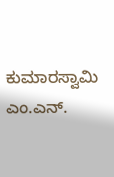ಕುಮಾರಸ್ವಾಮಿ ಎಂ.ಎನ್.